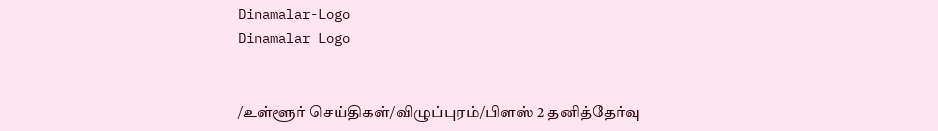Dinamalar-Logo
Dinamalar Logo


/உள்ளூர் செய்திகள்/விழுப்புரம்/பிளஸ் 2 தனித்தேர்வு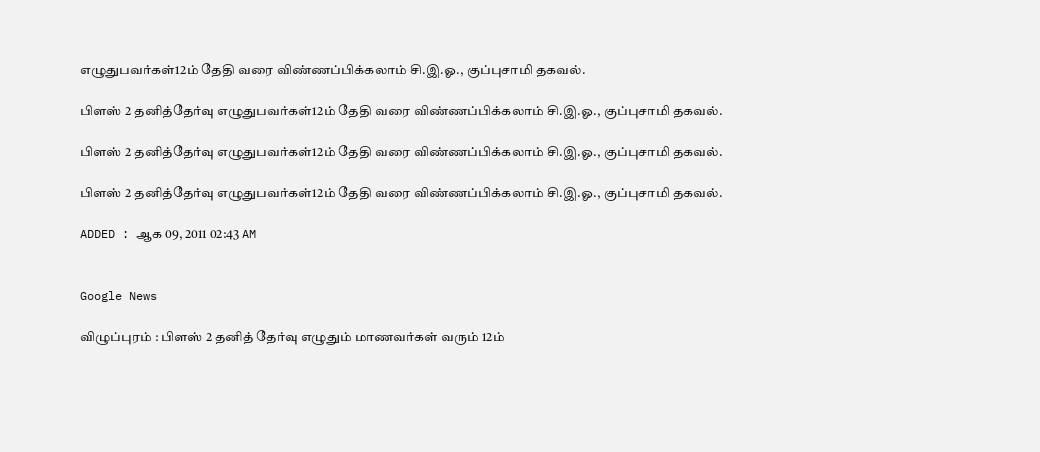எழுதுபவர்கள்12ம் தேதி வரை விண்ணப்பிக்கலாம் சி.இ.ஓ., குப்புசாமி தகவல்.

பிளஸ் 2 தனித்தேர்வு எழுதுபவர்கள்12ம் தேதி வரை விண்ணப்பிக்கலாம் சி.இ.ஓ., குப்புசாமி தகவல்.

பிளஸ் 2 தனித்தேர்வு எழுதுபவர்கள்12ம் தேதி வரை விண்ணப்பிக்கலாம் சி.இ.ஓ., குப்புசாமி தகவல்.

பிளஸ் 2 தனித்தேர்வு எழுதுபவர்கள்12ம் தேதி வரை விண்ணப்பிக்கலாம் சி.இ.ஓ., குப்புசாமி தகவல்.

ADDED : ஆக 09, 2011 02:43 AM


Google News

விழுப்புரம் : பிளஸ் 2 தனித் தேர்வு எழுதும் மாணவர்கள் வரும் 12ம்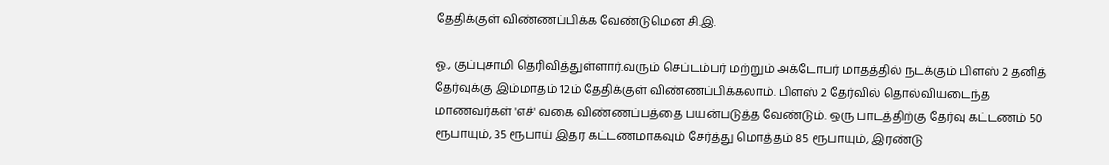தேதிக்குள் விண்ணப்பிக்க வேண்டுமென சி.இ.

ஓ., குப்புசாமி தெரிவித்துள்ளார்.வரும் செப்டம்பர் மற்றும் அக்டோபர் மாதத்தில் நடக்கும் பிளஸ் 2 தனித் தேர்வுக்கு இம்மாதம் 12ம் தேதிக்குள் விண்ணப்பிக்கலாம். பிளஸ் 2 தேர்வில் தொல்வியடைந்த மாணவர்கள் 'எச்' வகை விண்ணப்பத்தை பயன்படுத்த வேண்டும். ஒரு பாடத்திற்கு தேர்வு கட்டணம் 50 ரூபாயும், 35 ரூபாய் இதர கட்டணமாகவும் சேர்த்து மொத்தம் 85 ரூபாயும், இரண்டு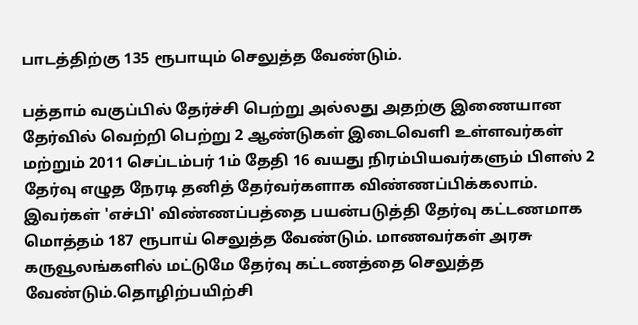பாடத்திற்கு 135 ரூபாயும் செலுத்த வேண்டும்.

பத்தாம் வகுப்பில் தேர்ச்சி பெற்று அல்லது அதற்கு இணையான தேர்வில் வெற்றி பெற்று 2 ஆண்டுகள் இடைவெளி உள்ளவர்கள் மற்றும் 2011 செப்டம்பர் 1ம் தேதி 16 வயது நிரம்பியவர்களும் பிளஸ் 2 தேர்வு எழுத நேரடி தனித் தேர்வர்களாக விண்ணப்பிக்கலாம். இவர்கள் 'எச்பி' விண்ணப்பத்தை பயன்படுத்தி தேர்வு கட்டணமாக மொத்தம் 187 ரூபாய் செலுத்த வேண்டும். மாணவர்கள் அரசு கருவூலங்களில் மட்டுமே தேர்வு கட்டணத்தை செலுத்த வேண்டும்.தொழிற்பயிற்சி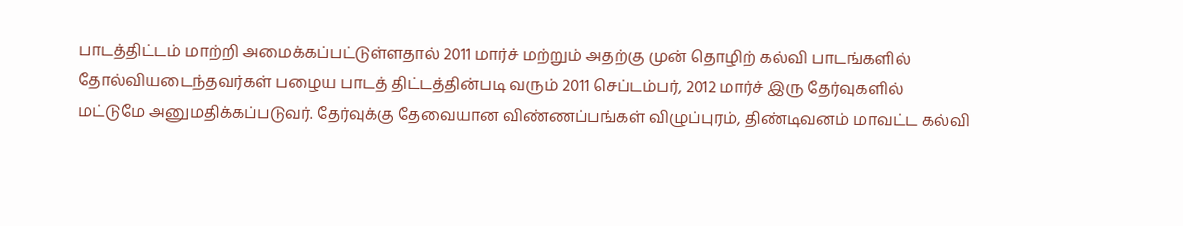பாடத்திட்டம் மாற்றி அமைக்கப்பட்டுள்ளதால் 2011 மார்ச் மற்றும் அதற்கு முன் தொழிற் கல்வி பாடங்களில் தோல்வியடைந்தவர்கள் பழைய பாடத் திட்டத்தின்படி வரும் 2011 செப்டம்பர், 2012 மார்ச் இரு தேர்வுகளில் மட்டுமே அனுமதிக்கப்படுவர். தேர்வுக்கு தேவையான விண்ணப்பங்கள் விழுப்புரம், திண்டிவனம் மாவட்ட கல்வி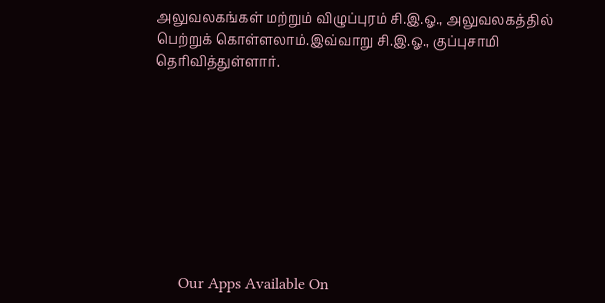அலுவலகங்கள் மற்றும் விழுப்புரம் சி.இ.ஓ., அலுவலகத்தில் பெற்றுக் கொள்ளலாம்.இவ்வாறு சி.இ.ஓ., குப்புசாமி தெரிவித்துள்ளார்.









      Our Apps Available On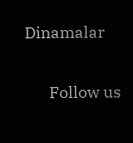Dinamalar

      Follow us